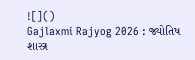![]()
Gajlaxmi Rajyog 2026 : જ્યોતિષ શાસ્ત્ર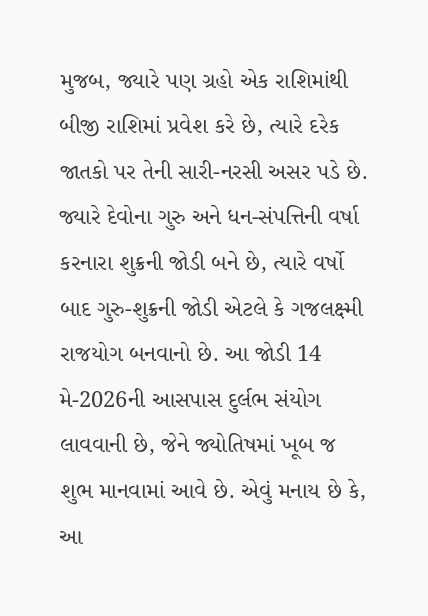મુજબ, જ્યારે પણ ગ્રહો એક રાશિમાંથી બીજી રાશિમાં પ્રવેશ કરે છે, ત્યારે દરેક જાતકો પર તેની સારી-નરસી અસર પડે છે. જ્યારે દેવોના ગુરુ અને ધન-સંપત્તિની વર્ષા કરનારા શુક્રની જોડી બને છે, ત્યારે વર્ષો બાદ ગુરુ-શુક્રની જોડી એટલે કે ગજલક્ષ્મી રાજયોગ બનવાનો છે. આ જોડી 14 મે-2026ની આસપાસ દુર્લભ સંયોગ લાવવાની છે, જેને જ્યોતિષમાં ખૂબ જ શુભ માનવામાં આવે છે. એવું મનાય છે કે, આ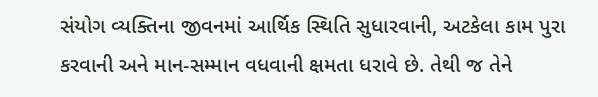સંયોગ વ્યક્તિના જીવનમાં આર્થિક સ્થિતિ સુધારવાની, અટકેલા કામ પુરા કરવાની અને માન-સમ્માન વધવાની ક્ષમતા ધરાવે છે. તેથી જ તેને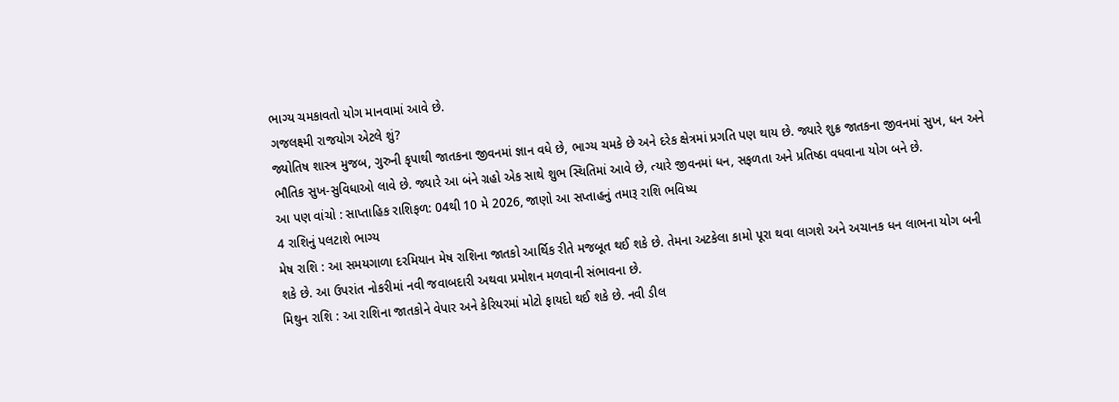ભાગ્ય ચમકાવતો યોગ માનવામાં આવે છે.
ગજલક્ષ્મી રાજયોગ એટલે શું?
જ્યોતિષ શાસ્ત્ર મુજબ, ગુરુની કૃપાથી જાતકના જીવનમાં જ્ઞાન વધે છે, ભાગ્ય ચમકે છે અને દરેક ક્ષેત્રમાં પ્રગતિ પણ થાય છે. જ્યારે શુક્ર જાતકના જીવનમાં સુખ, ધન અને ભૌતિક સુખ-સુવિધાઓ લાવે છે. જ્યારે આ બંને ગ્રહો એક સાથે શુભ સ્થિતિમાં આવે છે, ત્યારે જીવનમાં ધન, સફળતા અને પ્રતિષ્ઠા વધવાના યોગ બને છે.
આ પણ વાંચો : સાપ્તાહિક રાશિફળ: 04થી 10 મે 2026, જાણો આ સપ્તાહનું તમારૂ રાશિ ભવિષ્ય
4 રાશિનું પલટાશે ભાગ્ય
મેષ રાશિ : આ સમયગાળા દરમિયાન મેષ રાશિના જાતકો આર્થિક રીતે મજબૂત થઈ શકે છે. તેમના અટકેલા કામો પૂરા થવા લાગશે અને અચાનક ધન લાભના યોગ બની શકે છે. આ ઉપરાંત નોકરીમાં નવી જવાબદારી અથવા પ્રમોશન મળવાની સંભાવના છે.
મિથુન રાશિ : આ રાશિના જાતકોને વેપાર અને કેરિયરમાં મોટો ફાયદો થઈ શકે છે. નવી ડીલ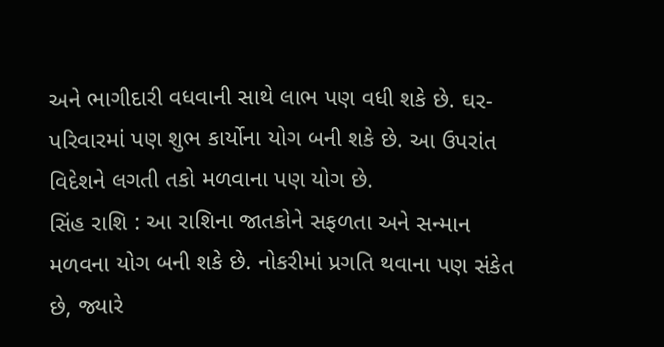અને ભાગીદારી વધવાની સાથે લાભ પણ વધી શકે છે. ઘર-પરિવારમાં પણ શુભ કાર્યોના યોગ બની શકે છે. આ ઉપરાંત વિદેશને લગતી તકો મળવાના પણ યોગ છે.
સિંહ રાશિ : આ રાશિના જાતકોને સફળતા અને સન્માન મળવના યોગ બની શકે છે. નોકરીમાં પ્રગતિ થવાના પણ સંકેત છે, જ્યારે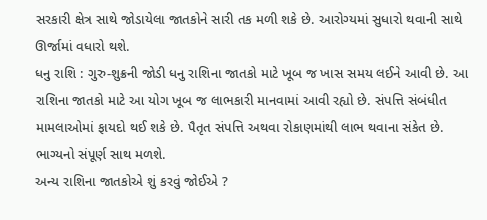સરકારી ક્ષેત્ર સાથે જોડાયેલા જાતકોને સારી તક મળી શકે છે. આરોગ્યમાં સુધારો થવાની સાથે ઊર્જામાં વધારો થશે.
ધનુ રાશિ : ગુરુ-શુક્રની જોડી ધનુ રાશિના જાતકો માટે ખૂબ જ ખાસ સમય લઈને આવી છે. આ રાશિના જાતકો માટે આ યોગ ખૂબ જ લાભકારી માનવામાં આવી રહ્યો છે. સંપત્તિ સંબંધીત મામલાઓમાં ફાયદો થઈ શકે છે. પૈતૃત સંપત્તિ અથવા રોકાણમાંથી લાભ થવાના સંકેત છે. ભાગ્યનો સંપૂર્ણ સાથ મળશે.
અન્ય રાશિના જાતકોએ શું કરવું જોઈએ ?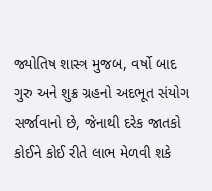જ્યોતિષ શાસ્ત્ર મુજબ, વર્ષો બાદ ગુરુ અને શુક્ર ગ્રહનો અદભૂત સંયોગ સર્જાવાનો છે, જેનાથી દરેક જાતકો કોઈને કોઈ રીતે લાભ મેળવી શકે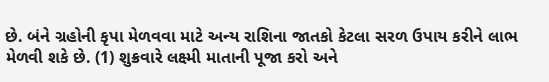છે. બંને ગ્રહોની કૃપા મેળવવા માટે અન્ય રાશિના જાતકો કેટલા સરળ ઉપાય કરીને લાભ મેળવી શકે છે. (1) શુક્રવારે લક્ષ્મી માતાની પૂજા કરો અને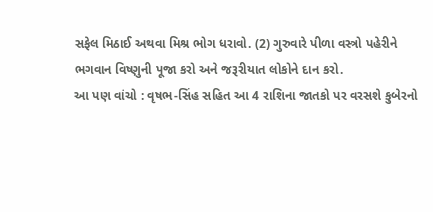સફેલ મિઠાઈ અથવા મિશ્ર ભોગ ધરાવો. (2) ગુરુવારે પીળા વસ્ત્રો પહેરીને ભગવાન વિષ્ણુની પૂજા કરો અને જરૂરીયાત લોકોને દાન કરો.
આ પણ વાંચો : વૃષભ-સિંહ સહિત આ 4 રાશિના જાતકો પર વરસશે કુબેરનો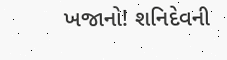ખજાનો! શનિદેવની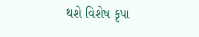થશે વિશેષ કૃપા